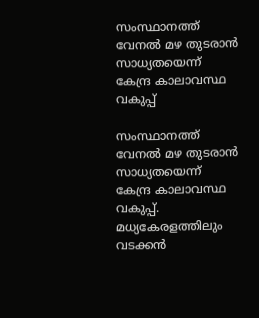സംസ്ഥാനത്ത് വേനൽ മഴ തുടരാൻ സാധ്യതയെന്ന് കേന്ദ്ര കാലാവസ്ഥ വകുപ്പ്

സംസ്ഥാനത്ത് വേനൽ മഴ തുടരാൻ സാധ്യതയെന്ന് കേന്ദ്ര കാലാവസ്ഥ വകുപ്പ്. മധ്യകേരളത്തിലും വടക്കൻ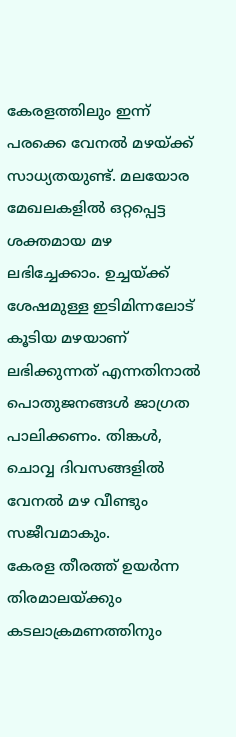കേരളത്തിലും ഇന്ന് പരക്കെ വേനൽ മഴയ്ക്ക് സാധ്യതയുണ്ട്. മലയോര മേഖലകളിൽ ഒറ്റപ്പെട്ട ശക്തമായ മഴ ലഭിച്ചേക്കാം. ഉച്ചയ്ക്ക് ശേഷമുള്ള ഇടിമിന്നലോട് കൂടിയ മഴയാണ് ലഭിക്കുന്നത് എന്നതിനാൽ പൊതുജനങ്ങൾ ജാഗ്രത പാലിക്കണം. തിങ്കൾ, ചൊവ്വ ദിവസങ്ങളിൽ വേനൽ മഴ വീണ്ടും സജീവമാകും.
കേരള തീരത്ത് ഉയർന്ന തിരമാലയ്ക്കും കടലാക്രമണത്തിനും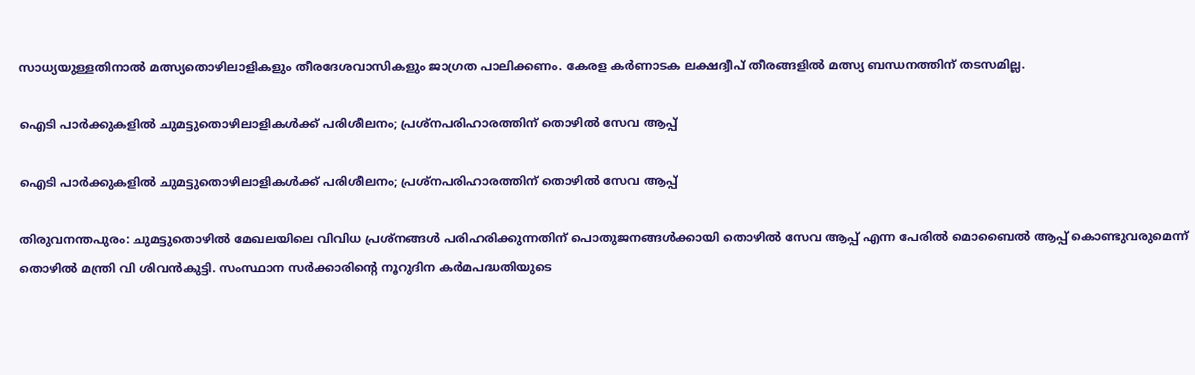സാധ്യയുള്ളതിനാൽ മത്സ്യതൊഴിലാളികളും തീരദേശവാസികളും ജാഗ്രത പാലിക്കണം. കേരള കർണാടക ലക്ഷദ്വീപ് തീരങ്ങളിൽ മത്സ്യ ബന്ധനത്തിന് തടസമില്ല.

ഐടി പാര്‍ക്കുകളില്‍ ചുമട്ടുതൊഴിലാളികള്‍ക്ക് പരിശീലനം; പ്രശ്‌നപരിഹാരത്തിന് തൊഴില്‍ സേവ ആപ്പ്

ഐടി പാര്‍ക്കുകളില്‍ ചുമട്ടുതൊഴിലാളികള്‍ക്ക് പരിശീലനം; പ്രശ്‌നപരിഹാരത്തിന് തൊഴില്‍ സേവ ആപ്പ്

തിരുവനന്തപുരം: ചുമട്ടുതൊഴില്‍ മേഖലയിലെ വിവിധ പ്രശ്നങ്ങള്‍ പരിഹരിക്കുന്നതിന് പൊതുജനങ്ങള്‍ക്കായി തൊഴില്‍ സേവ ആപ്പ് എന്ന പേരില്‍ മൊബൈല്‍ ആപ്പ് കൊണ്ടുവരുമെന്ന് തൊഴില്‍ മന്ത്രി വി ശിവന്‍കുട്ടി. സംസ്ഥാന സര്‍ക്കാരിന്റെ നൂറുദിന കര്‍മപദ്ധതിയുടെ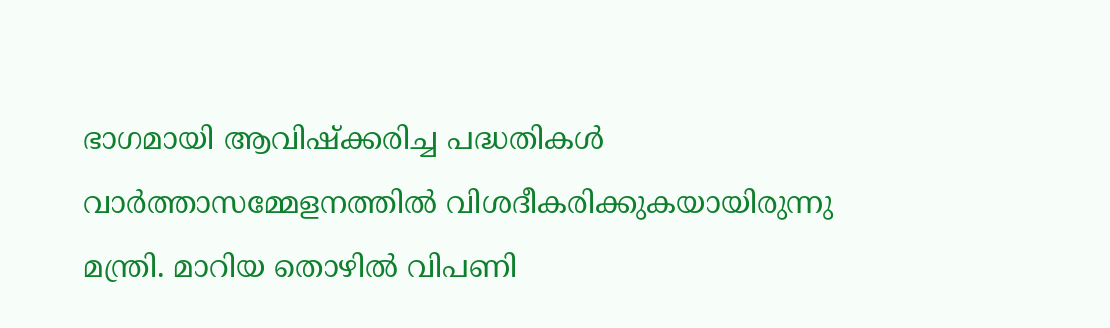ഭാഗമായി ആവിഷ്‌ക്കരിച്ച പദ്ധതികള്‍ വാര്‍ത്താസമ്മേളനത്തില്‍ വിശദീകരിക്കുകയായിരുന്നു മന്ത്രി. മാറിയ തൊഴില്‍ വിപണി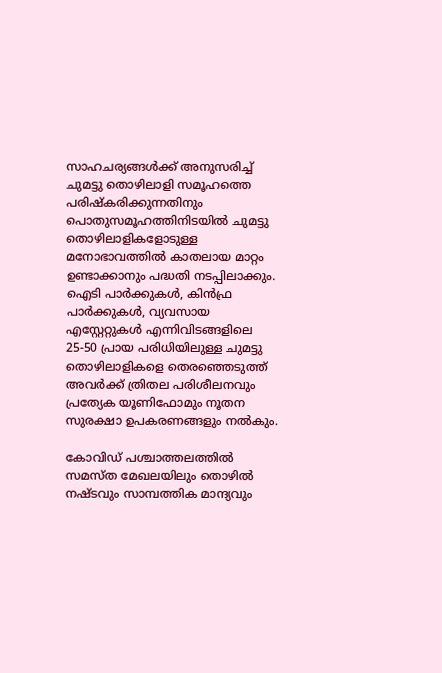സാഹചര്യങ്ങള്‍ക്ക് അനുസരിച്ച് ചുമട്ടു തൊഴിലാളി സമൂഹത്തെ പരിഷ്‌കരിക്കുന്നതിനും പൊതുസമൂഹത്തിനിടയില്‍ ചുമട്ടു തൊഴിലാളികളോടുള്ള മനോഭാവത്തില്‍ കാതലായ മാറ്റം ഉണ്ടാക്കാനും പദ്ധതി നടപ്പിലാക്കും. ഐടി പാര്‍ക്കുകള്‍, കിന്‍ഫ്ര പാര്‍ക്കുകള്‍, വ്യവസായ എസ്റ്റേറ്റുകള്‍ എന്നിവിടങ്ങളിലെ 25-50 പ്രായ പരിധിയിലുള്ള ചുമട്ടു തൊഴിലാളികളെ തെരഞ്ഞെടുത്ത് അവര്‍ക്ക് ത്രിതല പരിശീലനവും പ്രത്യേക യൂണിഫോമും നൂതന സുരക്ഷാ ഉപകരണങ്ങളും നല്‍കും.

കോവിഡ് പശ്ചാത്തലത്തില്‍ സമസ്ത മേഖലയിലും തൊഴില്‍ നഷ്ടവും സാമ്പത്തിക മാന്ദ്യവും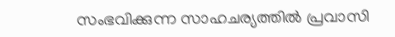സംഭവിക്കുന്ന സാഹചര്യത്തില്‍ പ്രവാസി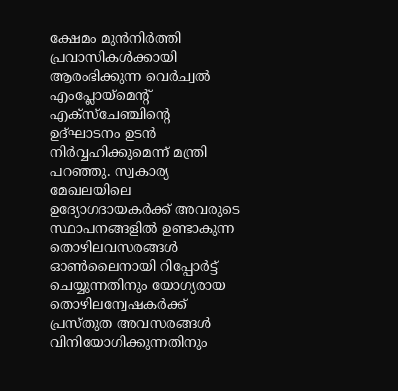ക്ഷേമം മുന്‍നിര്‍ത്തി പ്രവാസികള്‍ക്കായി ആരംഭിക്കുന്ന വെര്‍ച്വല്‍ എംപ്ലോയ്മെന്റ് എക്സ്ചേഞ്ചിന്റെ ഉദ്ഘാടനം ഉടന്‍ നിര്‍വ്വഹിക്കുമെന്ന് മന്ത്രി പറഞ്ഞു. സ്വകാര്യ മേഖലയിലെ ഉദ്യോഗദായകര്‍ക്ക് അവരുടെ സ്ഥാപനങ്ങളില്‍ ഉണ്ടാകുന്ന തൊഴിലവസരങ്ങള്‍ ഓണ്‍ലൈനായി റിപ്പോര്‍ട്ട് ചെയ്യുന്നതിനും യോഗ്യരായ തൊഴിലന്വേഷകര്‍ക്ക് പ്രസ്തുത അവസരങ്ങള്‍ വിനിയോഗിക്കുന്നതിനും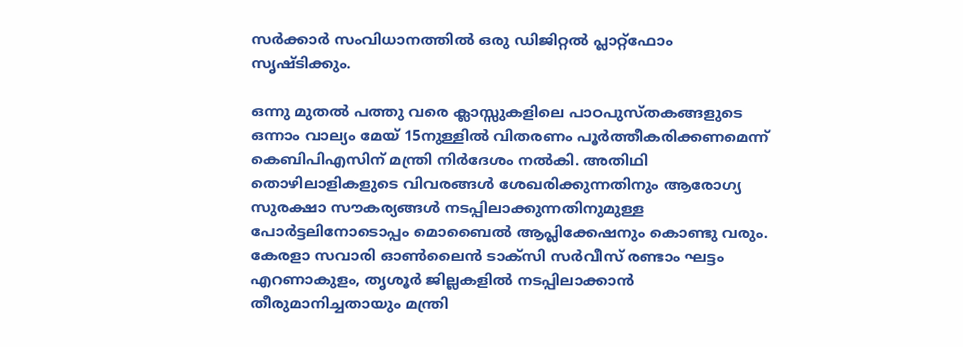സര്‍ക്കാര്‍ സംവിധാനത്തില്‍ ഒരു ഡിജിറ്റല്‍ പ്ലാറ്റ്ഫോം സൃഷ്ടിക്കും.

ഒന്നു മുതല്‍ പത്തു വരെ ക്ലാസ്സുകളിലെ പാഠപുസ്തകങ്ങളുടെ ഒന്നാം വാല്യം മേയ് 15നുള്ളില്‍ വിതരണം പൂര്‍ത്തീകരിക്കണമെന്ന് കെബിപിഎസിന് മന്ത്രി നിര്‍ദേശം നല്‍കി. അതിഥി തൊഴിലാളികളുടെ വിവരങ്ങള്‍ ശേഖരിക്കുന്നതിനും ആരോഗ്യ സുരക്ഷാ സൗകര്യങ്ങള്‍ നടപ്പിലാക്കുന്നതിനുമുള്ള പോര്‍ട്ടലിനോടൊപ്പം മൊബൈല്‍ ആപ്ലിക്കേഷനും കൊണ്ടു വരും. കേരളാ സവാരി ഓണ്‍ലൈന്‍ ടാക്സി സര്‍വീസ് രണ്ടാം ഘട്ടം എറണാകുളം, തൃശൂര്‍ ജില്ലകളില്‍ നടപ്പിലാക്കാന്‍ തീരുമാനിച്ചതായും മന്ത്രി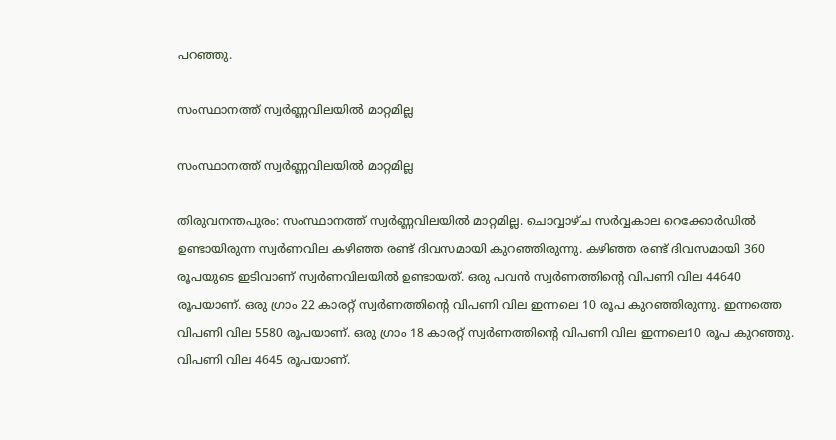പറഞ്ഞു.

സംസ്ഥാനത്ത് സ്വർണ്ണവിലയിൽ മാറ്റമില്ല

സംസ്ഥാനത്ത് സ്വർണ്ണവിലയിൽ മാറ്റമില്ല

തിരുവനന്തപുരം: സംസ്ഥാനത്ത് സ്വർണ്ണവിലയിൽ മാറ്റമില്ല. ചൊവ്വാഴ്ച സർവ്വകാല റെക്കോർഡിൽ ഉണ്ടായിരുന്ന സ്വർണവില കഴിഞ്ഞ രണ്ട് ദിവസമായി കുറഞ്ഞിരുന്നു. കഴിഞ്ഞ രണ്ട് ദിവസമായി 360 രൂപയുടെ ഇടിവാണ് സ്വർണവിലയിൽ ഉണ്ടായത്. ഒരു പവൻ സ്വർണത്തിന്റെ വിപണി വില 44640 രൂപയാണ്. ഒരു ഗ്രാം 22 കാരറ്റ് സ്വർണത്തിന്റെ വിപണി വില ഇന്നലെ 10 രൂപ കുറഞ്ഞിരുന്നു. ഇന്നത്തെ വിപണി വില 5580 രൂപയാണ്. ഒരു ഗ്രാം 18 കാരറ്റ് സ്വർണത്തിന്റെ വിപണി വില ഇന്നലെ10 രൂപ കുറഞ്ഞു. വിപണി വില 4645 രൂപയാണ്.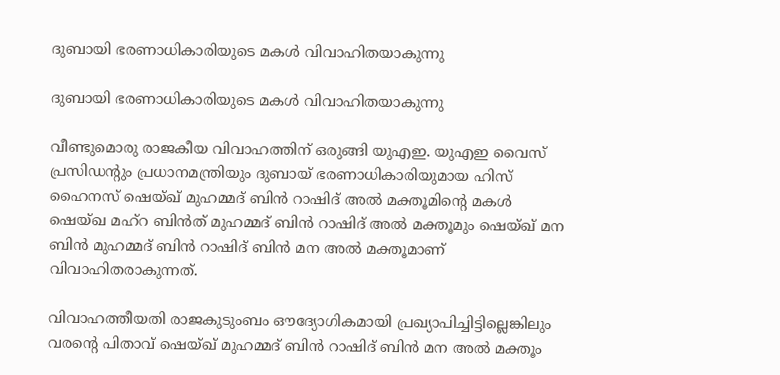ദുബായി ഭരണാധികാരിയുടെ മകള്‍ വിവാഹിതയാകുന്നു

ദുബായി ഭരണാധികാരിയുടെ മകള്‍ വിവാഹിതയാകുന്നു

വീണ്ടുമൊരു രാജകീയ വിവാഹത്തിന് ഒരുങ്ങി യുഎഇ. യുഎഇ വൈസ് പ്രസിഡന്റും പ്രധാനമന്ത്രിയും ദുബായ് ഭരണാധികാരിയുമായ ഹിസ് ഹൈനസ് ഷെയ്ഖ് മുഹമ്മദ് ബിന്‍ റാഷിദ് അല്‍ മക്തൂമിന്റെ മകള്‍ ഷെയ്ഖ മഹ്‌റ ബിന്‍ത് മുഹമ്മദ് ബിന്‍ റാഷിദ് അല്‍ മക്തൂമും ഷെയ്ഖ് മന ബിന്‍ മുഹമ്മദ് ബിന്‍ റാഷിദ് ബിന്‍ മന അല്‍ മക്തൂമാണ് വിവാഹിതരാകുന്നത്.

വിവാഹത്തീയതി രാജകുടുംബം ഔദ്യോഗികമായി പ്രഖ്യാപിച്ചിട്ടില്ലെങ്കിലും വരന്റെ പിതാവ് ഷെയ്ഖ് മുഹമ്മദ് ബിന്‍ റാഷിദ് ബിന്‍ മന അല്‍ മക്തൂം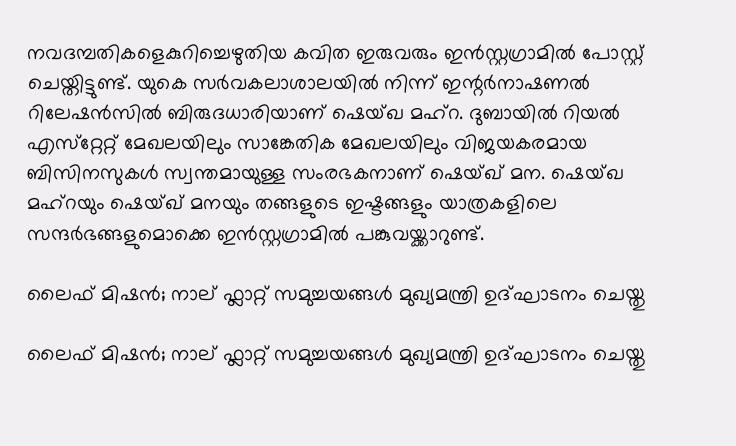നവദമ്പതികളെകുറിച്ചെഴുതിയ കവിത ഇരുവരും ഇന്‍സ്റ്റഗ്രാമില്‍ പോസ്റ്റ് ചെയ്തിട്ടുണ്ട്. യുകെ സര്‍വകലാശാലയില്‍ നിന്ന് ഇന്റര്‍നാഷണല്‍ റിലേഷന്‍സില്‍ ബിരുദധാരിയാണ് ഷെയ്ഖ മഹ്‌റ. ദുബായില്‍ റിയല്‍ എസ്‌റ്റേറ്റ് മേഖലയിലും സാങ്കേതിക മേഖലയിലും വിജയകരമായ ബിസിനസുകള്‍ സ്വന്തമായുള്ള സംരഭകനാണ് ഷെയ്ഖ് മന. ഷെയ്ഖ മഹ്‌റയും ഷെയ്ഖ് മനയും തങ്ങളുടെ ഇഷ്ടങ്ങളും യാത്രകളിലെ സന്ദര്‍ഭങ്ങളുമൊക്കെ ഇന്‍സ്റ്റഗ്രാമില്‍ പങ്കുവയ്ക്കാറുണ്ട്.

ലൈഫ് മിഷൻ; നാല് ഫ്ലാറ്റ് സമുച്ചയങ്ങൾ മുഖ്യമന്ത്രി ഉദ്ഘാടനം ചെയ്തു

ലൈഫ് മിഷൻ; നാല് ഫ്ലാറ്റ് സമുച്ചയങ്ങൾ മുഖ്യമന്ത്രി ഉദ്ഘാടനം ചെയ്തു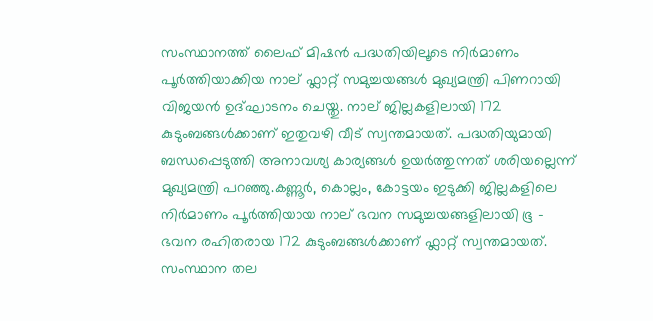സംസ്ഥാനത്ത് ലൈഫ് മിഷൻ പദ്ധതിയിലൂടെ നിർമാണം പൂർത്തിയാക്കിയ നാല് ഫ്ലാറ്റ് സമുച്ചയങ്ങൾ മുഖ്യമന്ത്രി പിണറായി വിജയൻ ഉദ്ഘാടനം ചെയ്തു. നാല് ജില്ലകളിലായി 172 കുടുംബങ്ങൾക്കാണ് ഇതുവഴി വീട് സ്വന്തമായത്. പദ്ധതിയുമായി ബന്ധപ്പെടുത്തി അനാവശ്യ കാര്യങ്ങൾ ഉയർത്തുന്നത് ശരിയല്ലെന്ന് മുഖ്യമന്ത്രി പറഞ്ഞു.കണ്ണൂർ, കൊല്ലം, കോട്ടയം ഇടുക്കി ജില്ലകളിലെ നിർമാണം പൂർത്തിയായ നാല് ഭവന സമുച്ചയങ്ങളിലായി ഭൂ – ഭവന രഹിതരായ 172 കുടുംബങ്ങൾക്കാണ് ഫ്ലാറ്റ് സ്വന്തമായത്. സംസ്ഥാന തല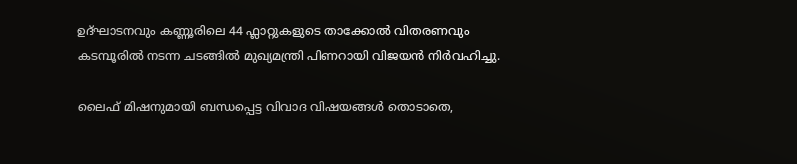ഉദ്ഘാടനവും കണ്ണൂരിലെ 44 ഫ്ലാറ്റുകളുടെ താക്കോൽ വിതരണവും കടമ്പൂരിൽ നടന്ന ചടങ്ങിൽ മുഖ്യമന്ത്രി പിണറായി വിജയൻ നിർവഹിച്ചു.

ലൈഫ് മിഷനുമായി ബന്ധപ്പെട്ട വിവാദ വിഷയങ്ങൾ തൊടാതെ,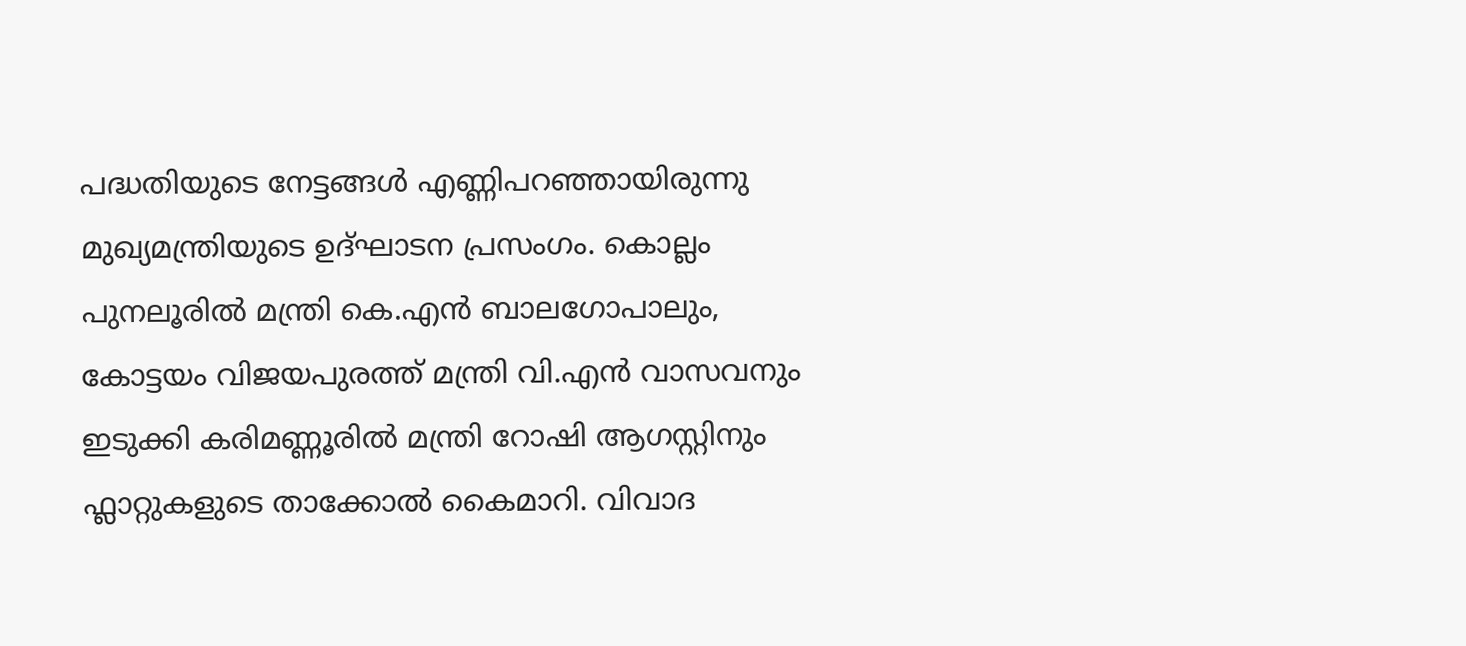പദ്ധതിയുടെ നേട്ടങ്ങൾ എണ്ണിപറഞ്ഞായിരുന്നു മുഖ്യമന്ത്രിയുടെ ഉദ്ഘാടന പ്രസംഗം. കൊല്ലം പുനലൂരിൽ മന്ത്രി കെ.എൻ ബാലഗോപാലും, കോട്ടയം വിജയപുരത്ത് മന്ത്രി വി.എൻ വാസവനും ഇടുക്കി കരിമണ്ണൂരിൽ മന്ത്രി റോഷി ആഗസ്റ്റിനും ഫ്ലാറ്റുകളുടെ താക്കോൽ കൈമാറി. വിവാദ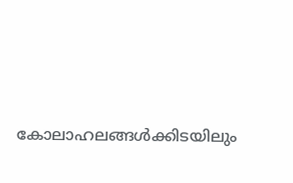കോലാഹലങ്ങൾക്കിടയിലും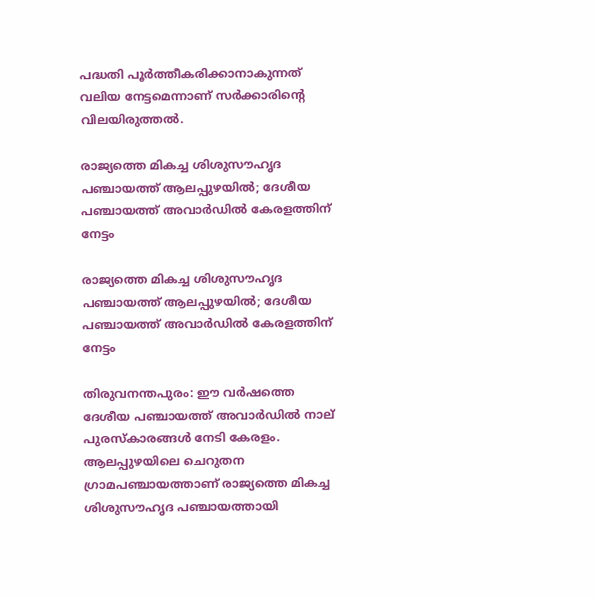പദ്ധതി പൂർത്തീകരിക്കാനാകുന്നത് വലിയ നേട്ടമെന്നാണ് സർക്കാരിന്റെ വിലയിരുത്തൽ.

രാജ്യത്തെ മികച്ച ശിശുസൗഹൃദ പഞ്ചായത്ത് ആലപ്പുഴയിൽ; ദേശീയ പഞ്ചായത്ത് അവാർഡിൽ കേരളത്തിന് നേട്ടം

രാജ്യത്തെ മികച്ച ശിശുസൗഹൃദ പഞ്ചായത്ത് ആലപ്പുഴയിൽ; ദേശീയ പഞ്ചായത്ത് അവാർഡിൽ കേരളത്തിന് നേട്ടം

തിരുവനന്തപുരം: ഈ വർഷത്തെ ദേശീയ പഞ്ചായത്ത് അവാർഡിൽ നാല്‌ പുരസ്കാരങ്ങൾ നേടി കേരളം. ആലപ്പുഴയിലെ ചെറുതന ഗ്രാമപഞ്ചായത്താണ്‌ രാജ്യത്തെ മികച്ച ശിശുസൗഹൃദ പഞ്ചായത്തായി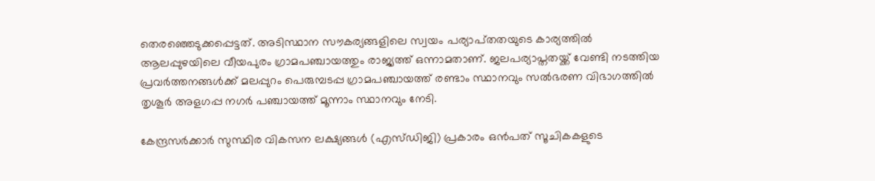തെരഞ്ഞെടുക്കപ്പെട്ടത്‌. അടിസ്ഥാന സൗകര്യങ്ങളിലെ സ്വയം പര്യാപ്‌തതയുടെ കാര്യത്തിൽ ആലപ്പുഴയിലെ വീയപുരം ഗ്രാമപഞ്ചായത്തും രാജ്യത്ത്‌ ഒന്നാമതാണ്. ജലപര്യാപ്തതയ്ക്ക്‌ വേണ്ടി നടത്തിയ പ്രവർത്തനങ്ങൾക്ക്‌ മലപ്പുറം പെരുമ്പടപ്പ ഗ്രാമപഞ്ചായത്ത്‌ രണ്ടാം സ്ഥാനവും സൽഭരണ വിഭാഗത്തിൽ തൃശൂർ അളഗപ്പ നഗർ പഞ്ചായത്ത്‌ മൂന്നാം സ്ഥാനവും നേടി.

കേന്ദ്രസർക്കാർ സുസ്ഥിര വികസന ലക്ഷ്യങ്ങൾ (എസ്ഡിജി) പ്രകാരം ഒൻപത് സൂചികകളുടെ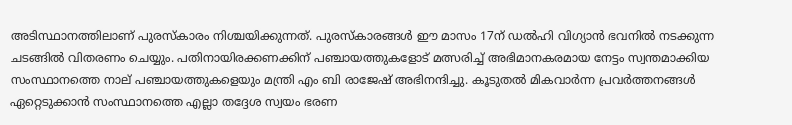അടിസ്ഥാനത്തിലാണ് പുരസ്‌കാരം നിശ്ചയിക്കുന്നത്. പുരസ്‌കാരങ്ങൾ ഈ മാസം 17ന് ഡൽഹി വിഗ്യാൻ ഭവനിൽ നടക്കുന്ന ചടങ്ങിൽ വിതരണം ചെയ്യും. പതിനായിരക്കണക്കിന്‌ പഞ്ചായത്തുകളോട്‌ മത്സരിച്ച്‌ അഭിമാനകരമായ നേട്ടം സ്വന്തമാക്കിയ സംസ്ഥാനത്തെ നാല്‌ പഞ്ചായത്തുകളെയും മന്ത്രി എം ബി രാജേഷ് അഭിനന്ദിച്ചു. കൂടുതൽ മികവാർന്ന പ്രവർത്തനങ്ങൾ ഏറ്റെടുക്കാൻ സംസ്ഥാനത്തെ എല്ലാ തദ്ദേശ സ്വയം ഭരണ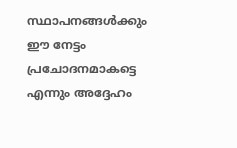സ്ഥാപനങ്ങൾക്കും ഈ നേട്ടം പ്രചോദനമാകട്ടെ എന്നും അദ്ദേഹം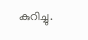കുറിച്ചു.